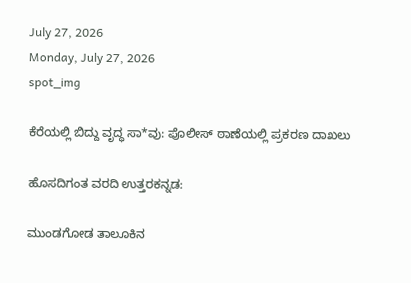July 27, 2026
Monday, July 27, 2026
spot_img

ಕೆರೆಯಲ್ಲಿ ಬಿದ್ದು ವೃದ್ಧ ಸಾ*ವು: ಪೊಲೀಸ್ ಠಾಣೆಯಲ್ಲಿ ಪ್ರಕರಣ ದಾಖಲು

ಹೊಸದಿಗಂತ ವರದಿ ಉತ್ತರಕನ್ನಡ:

ಮುಂಡಗೋಡ ತಾಲೂಕಿನ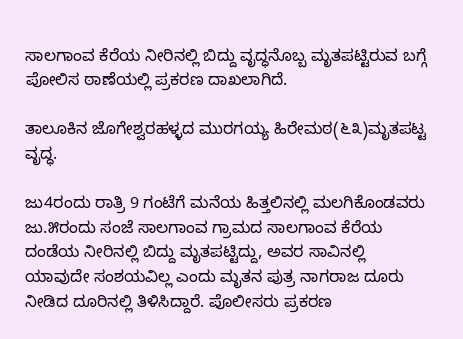ಸಾಲಗಾಂವ ಕೆರೆಯ ನೀರಿನಲ್ಲಿ ಬಿದ್ದು ವೃದ್ಧನೊಬ್ಬ ಮೃತಪಟ್ಟಿರುವ ಬಗ್ಗೆ ಪೋಲಿಸ ಠಾಣೆಯಲ್ಲಿ ಪ್ರಕರಣ ದಾಖಲಾಗಿದೆ.

ತಾಲೂಕಿನ ಜೊಗೇಶ್ವರಹಳ್ಳದ ಮುರಗಯ್ಯ ಹಿರೇಮಠ(೬೩)ಮೃತಪಟ್ಟ ವೃದ್ಧ.

ಜು4ರಂದು ರಾತ್ರಿ 9 ಗಂಟೆಗೆ ಮನೆಯ ಹಿತ್ತಲಿನಲ್ಲಿ ಮಲಗಿಕೊಂಡವರು ಜು.೫ರಂದು ಸಂಜೆ ಸಾಲಗಾಂವ ಗ್ರಾಮದ ಸಾಲಗಾಂವ ಕೆರೆಯ ದಂಡೆಯ ನೀರಿನಲ್ಲಿ ಬಿದ್ದು ಮೃತಪಟ್ಟಿದ್ದು, ಅವರ ಸಾವಿನಲ್ಲಿ ಯಾವುದೇ ಸಂಶಯವಿಲ್ಲ ಎಂದು ಮೃತನ ಪುತ್ರ ನಾಗರಾಜ ದೂರು ನೀಡಿದ ದೂರಿನಲ್ಲಿ ತಿಳಿಸಿದ್ದಾರೆ. ಪೊಲೀಸರು ಪ್ರಕರಣ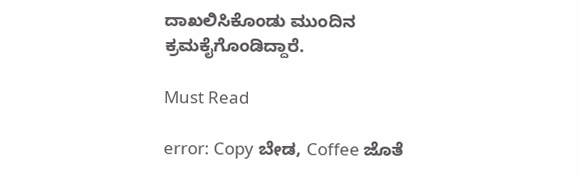ದಾಖಲಿಸಿಕೊಂಡು ಮುಂದಿನ ಕ್ರಮಕೈಗೊಂಡಿದ್ದಾರೆ.

Must Read

error: Copy ಬೇಡ, Coffee ಜೊತೆ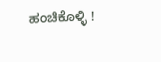ಹಂಚಿಕೊಳ್ಳಿ !